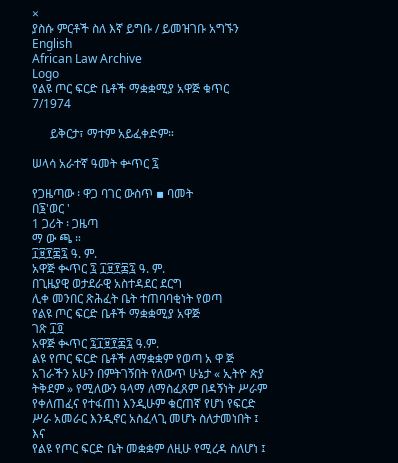×
ያስሱ ምርቶች ስለ እኛ ይግቡ / ይመዝገቡ አግኙን English
African Law Archive
Logo
የልዩ ጦር ፍርድ ቤቶች ማቋቋሚያ አዋጅ ቁጥር 7/1974

      ይቅርታ፣ ማተም አይፈቀድም።

ሠላሳ አራተኛ ዓመት ቍጥር ፯

የጋዜጣው ፡ ዋጋ ባገር ውስጥ ▪ ባመት
በ፮'ወር '
1 ጋሪት ፡ ጋዜጣ
ማ ው ጫ ።
፲፱፻፷፯ ዓ. ም.
አዋጅ ቊጥር ፯ ፲፱፻፷፯ ዓ. ም.
በጊዜያዊ ወታደራዊ አስተዳደር ደርግ
ሊቀ መንበር ጽሕፈት ቤት ተጠባባቂነት የወጣ
የልዩ ጦር ፍርድ ቤቶች ማቋቋሚያ አዋጅ
ገጽ ፲፬
አዋጅ ቊጥር ፯፲፱፻፷፯ ዓ.ም.
ልዩ የጦር ፍርድ ቤቶች ለማቋቋም የወጣ አ ዋ ጅ
አገራችን አሁን በምትገኝበት የለውጥ ሁኔታ « ኢትዮ ጵያ ትቅደም » የሚለውን ዓላማ ለማስፈጸም በዳኝነት ሥራም የቀለጠፈና የተፋጠነ እንዲሁም ቁርጠኛ የሆነ የፍርድ ሥራ አመራር እንዲኖር አስፈላጊ መሆኑ ስለታመነበት ፤ እና
የልዩ የጦር ፍርድ ቤት መቋቋም ለዚሁ የሚረዳ ስለሆነ ፤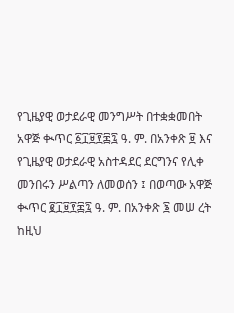የጊዜያዊ ወታደራዊ መንግሥት በተቋቋመበት አዋጅ ቊጥር ፩፲፱፻፷፯ ዓ. ም. በአንቀጽ ፱ እና የጊዜያዊ ወታደራዊ አስተዳደር ደርግንና የሊቀ መንበሩን ሥልጣን ለመወሰን ፤ በወጣው አዋጅ ቊጥር ፪፲፱፻፷፯ ዓ. ም. በአንቀጽ ፮ መሠ ረት ከዚህ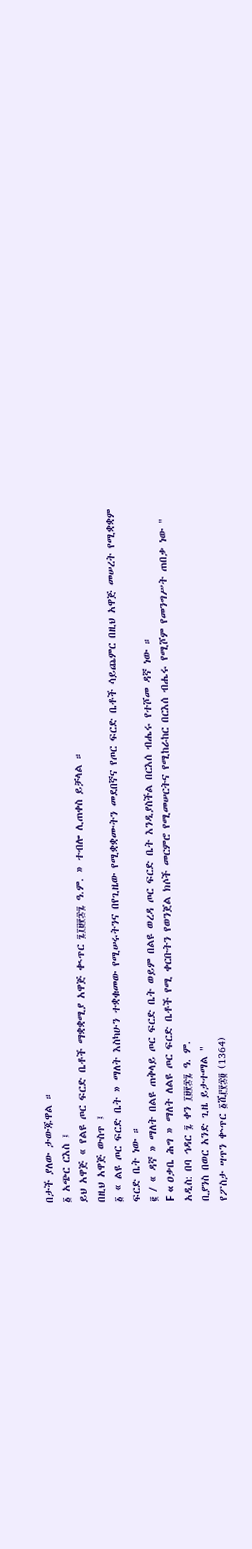በታች ያለው ታውጁዋል ።
፩ አጭር ርእስ ፤
ይህ አዋጅ « የልዩ ጦር ፍርድ ቤቶች ማቋቋሚያ አዋጅ ቊጥር ፯፲፱፻፷፯ ዓ.ም. » ተብሎ ሊጠቀስ ይቻላል ።
በዚህ አዋጅ ውስጥ ፤
፩ « ልዩ ጦር ፍርድ ቤት » ማለት እስካሁን ተቋቁመው የሚሠሩትንና በየጊዜው የሚቋቋሙትን መደበኛና የጦር ፍርድ ቤቶች ሳይጨምር በዚህ አዋጅ መሠረት የሚቋቋም ፍርድ ቤት ነው ።
፪ / « ዳኛ » ማለት በልዩ ጠቅላይ ጦር ፍርድ ቤት ወይም በልዩ ወረዳ ጦር ፍርድ ቤት እንዲያስችል በርእሰ ብሔሩ የተሾመ ዳኛ ነው ።
F « ዐቃቤ ሕግ » ማለት ለልዩ ጦር ፍርድ ቤቶች የሚ ቀርቡትን የወንጀል ክሶች መርምሮ የሚመሠርትና የሚከራከር በርእሰ ብሔሩ የሚሾም የመንግሥት ጠበቃ ነው "
አዲስ: በባ ኅዳር ፯ ቀን ፲፱፻፷፯ ዓ. ም.
ቢያንስ በወር አንድ ጊዜ ይታተማል "
የፖስታ ሣጥን ቍጥር ፩ሺ፫፻፷፬ (1364)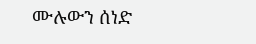ሙሉውን ሰነድ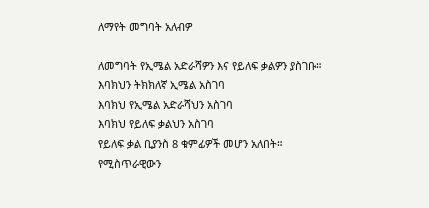ለማየት መግባት አለብዎ

ለመግባት የኢሜል አድራሻዎን እና የይለፍ ቃልዎን ያስገቡ።
እባክህን ትክክለኛ ኢሜል አስገባ
እባክህ የኢሜል አድራሻህን አስገባ
እባክህ የይለፍ ቃልህን አስገባ
የይለፍ ቃል ቢያንስ 8 ቁምፊዎች መሆን አለበት።
የሚስጥራዊውን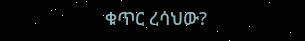ቁጥር ረሳህው?